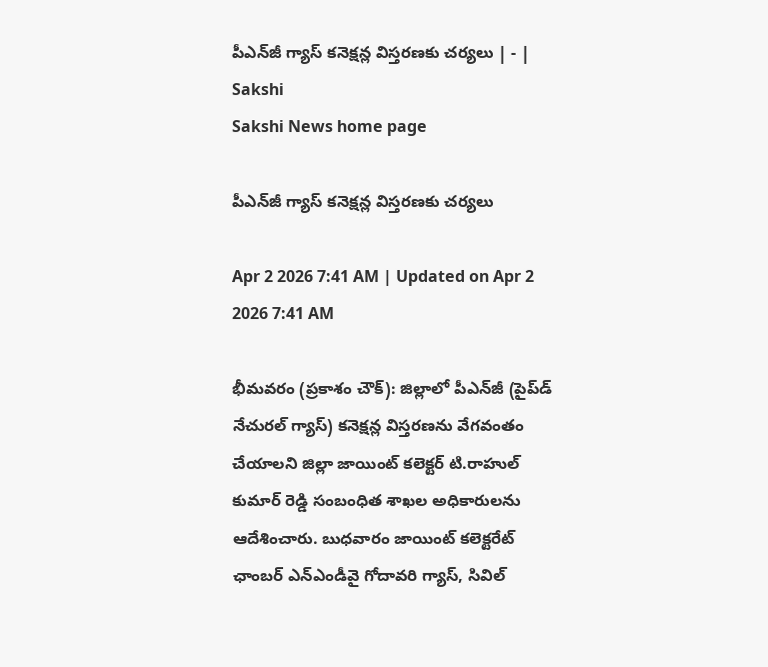పీఎన్‌జీ గ్యాస్‌ కనెక్షన్ల విస్తరణకు చర్యలు | - | Sakshi
Sakshi News home page

పీఎన్‌జీ గ్యాస్‌ కనెక్షన్ల విస్తరణకు చర్యలు

Apr 2 2026 7:41 AM | Updated on Apr 2 2026 7:41 AM

భీమవరం (ప్రకాశం చౌక్‌): జిల్లాలో పీఎన్‌జీ (పైప్‌డ్‌ నేచురల్‌ గ్యాస్‌) కనెక్షన్ల విస్తరణను వేగవంతం చేయాలని జిల్లా జాయింట్‌ కలెక్టర్‌ టి.రాహుల్‌ కుమార్‌ రెడ్డి సంబంధిత శాఖల అధికారులను ఆదేశించారు. బుధవారం జాయింట్‌ కలెక్టరేట్‌ ఛాంబర్‌ ఎన్‌ఎండీవై గోదావరి గ్యాస్‌, సివిల్‌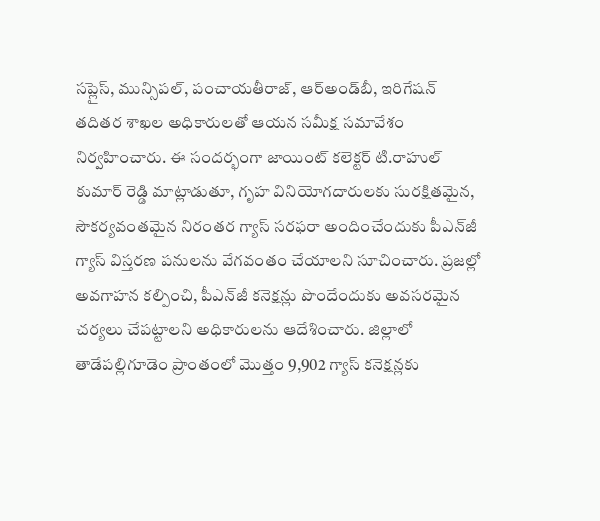సప్లైస్‌, మున్సిపల్‌, పంచాయతీరాజ్‌, ఆర్‌అండ్‌బీ, ఇరిగేషన్‌ తదితర శాఖల అధికారులతో ఆయన సమీక్ష సమావేశం నిర్వహించారు. ఈ సందర్భంగా జాయింట్‌ కలెక్టర్‌ టి.రాహుల్‌ కుమార్‌ రెడ్డి మాట్లాడుతూ, గృహ వినియోగదారులకు సురక్షితమైన, సౌకర్యవంతమైన నిరంతర గ్యాస్‌ సరఫరా అందించేందుకు పీఎన్‌జీ గ్యాస్‌ విస్తరణ పనులను వేగవంతం చేయాలని సూచించారు. ప్రజల్లో అవగాహన కల్పించి, పీఎన్‌జీ కనెక్షన్లు పొందేందుకు అవసరమైన చర్యలు చేపట్టాలని అధికారులను ఆదేశించారు. జిల్లాలో తాడేపల్లిగూడెం ప్రాంతంలో మొత్తం 9,902 గ్యాస్‌ కనెక్షన్లకు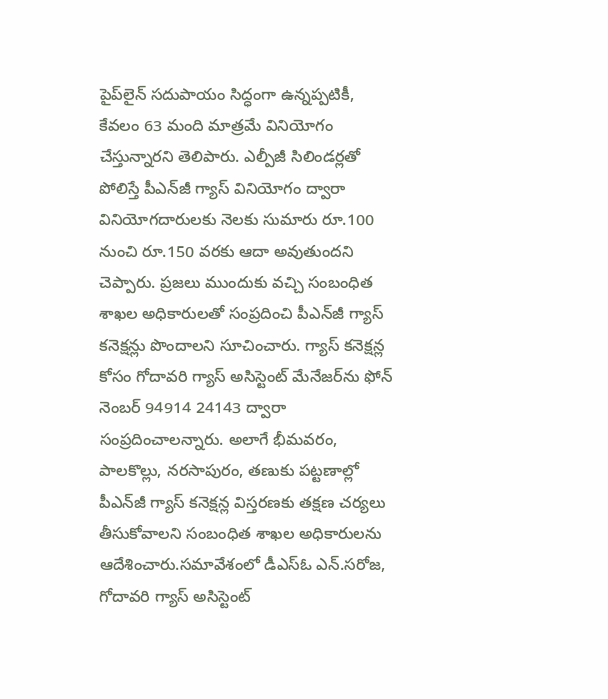పైప్‌లైన్‌ సదుపాయం సిద్ధంగా ఉన్నప్పటికీ, కేవలం 63 మంది మాత్రమే వినియోగం చేస్తున్నారని తెలిపారు. ఎల్పీజీ సిలిండర్లతో పోలిస్తే పీఎన్‌జీ గ్యాస్‌ వినియోగం ద్వారా వినియోగదారులకు నెలకు సుమారు రూ.100 నుంచి రూ.150 వరకు ఆదా అవుతుందని చెప్పారు. ప్రజలు ముందుకు వచ్చి సంబంధిత శాఖల అధికారులతో సంప్రదించి పీఎన్‌జీ గ్యాస్‌ కనెక్షన్లు పొందాలని సూచించారు. గ్యాస్‌ కనెక్షన్ల కోసం గోదావరి గ్యాస్‌ అసిస్టెంట్‌ మేనేజర్‌ను ఫోన్‌ నెంబర్‌ 94914 24143 ద్వారా సంప్రదించాలన్నారు. అలాగే భీమవరం, పాలకొల్లు, నరసాపురం, తణుకు పట్టణాల్లో పీఎన్‌జీ గ్యాస్‌ కనెక్షన్ల విస్తరణకు తక్షణ చర్యలు తీసుకోవాలని సంబంధిత శాఖల అధికారులను ఆదేశించారు.సమావేశంలో డీఎస్‌ఓ ఎన్‌.సరోజ, గోదావరి గ్యాస్‌ అసిస్టెంట్‌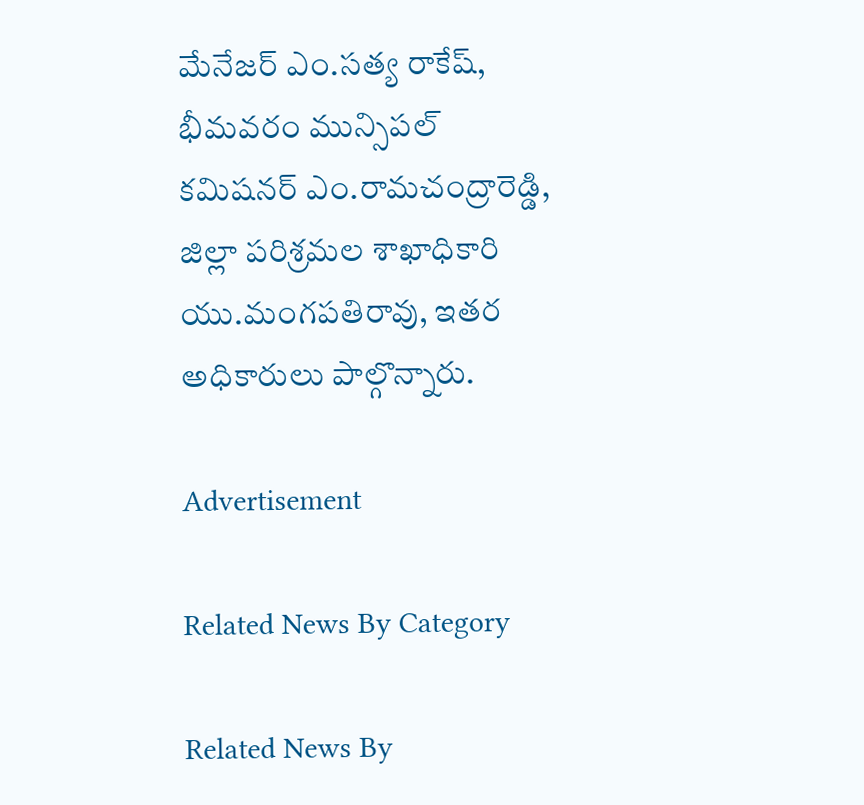మేనేజర్‌ ఎం.సత్య రాకేష్‌, భీమవరం మున్సిపల్‌ కమిషనర్‌ ఎం.రామచంద్రారెడ్డి, జిల్లా పరిశ్రమల శాఖాధికారి యు.మంగపతిరావు, ఇతర అధికారులు పాల్గొన్నారు.

Advertisement

Related News By Category

Related News By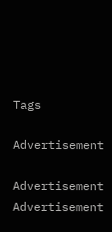Tags

Advertisement

Advertisement
Advertisement